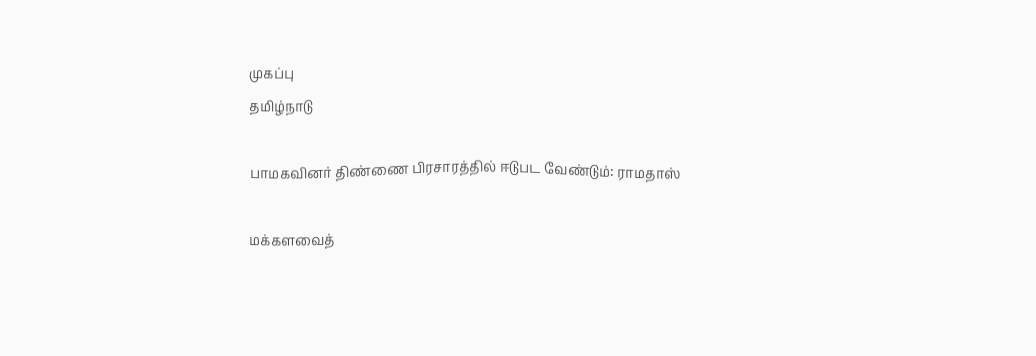முகப்பு
தமிழ்நாடு

பாமகவினர் திண்ணை பிரசாரத்தில் ஈடுபட வேண்டும்: ராமதாஸ்

மக்களவைத்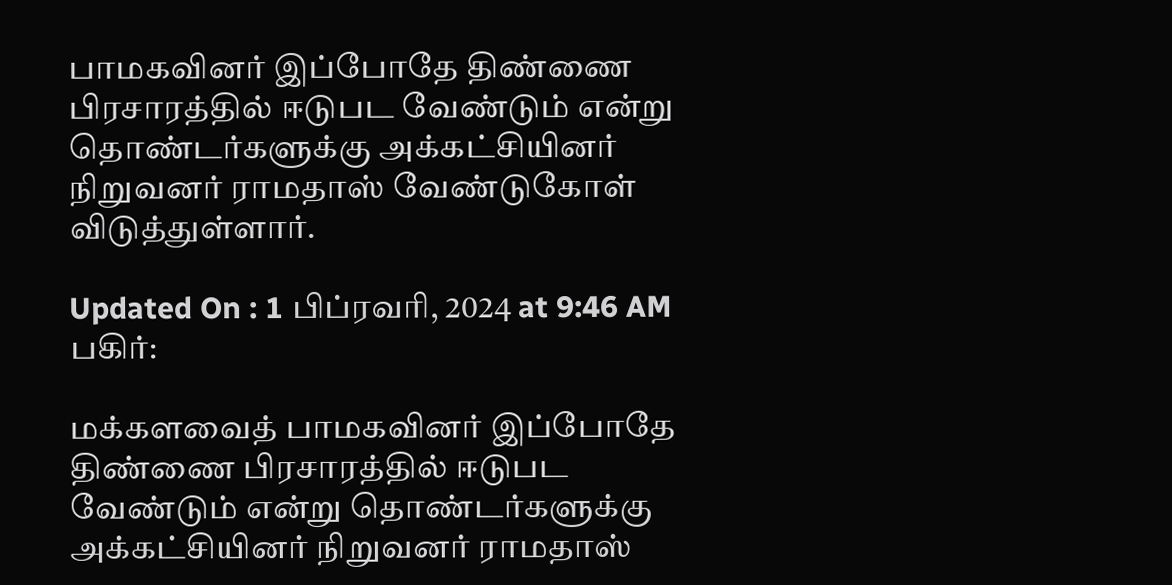பாமகவினர் இப்போதே திண்ணை பிரசாரத்தில் ஈடுபட வேண்டும் என்று தொண்டர்களுக்கு அக்கட்சியினர் நிறுவனர் ராமதாஸ் வேண்டுகோள் விடுத்துள்ளார்.

Updated On : 1 பிப்ரவரி, 2024 at 9:46 AM
பகிர்:

மக்களவைத் பாமகவினர் இப்போதே திண்ணை பிரசாரத்தில் ஈடுபட வேண்டும் என்று தொண்டர்களுக்கு அக்கட்சியினர் நிறுவனர் ராமதாஸ்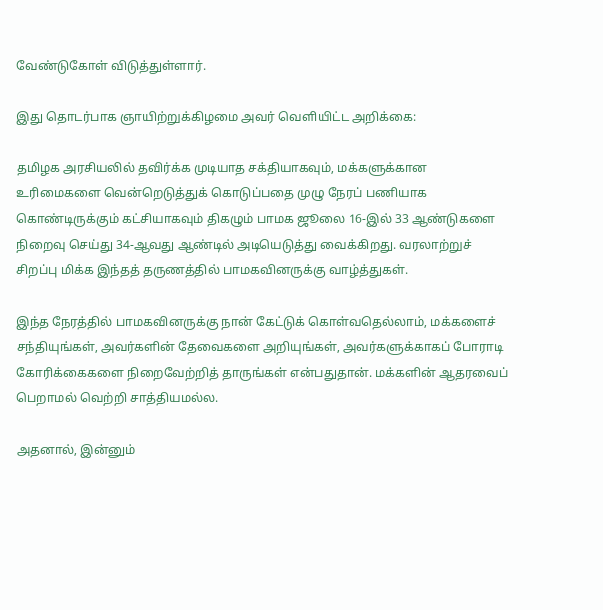வேண்டுகோள் விடுத்துள்ளார்.

இது தொடர்பாக ஞாயிற்றுக்கிழமை அவர் வெளியிட்ட அறிக்கை:

தமிழக அரசியலில் தவிர்க்க முடியாத சக்தியாகவும், மக்களுக்கான உரிமைகளை வென்றெடுத்துக் கொடுப்பதை முழு நேரப் பணியாக கொண்டிருக்கும் கட்சியாகவும் திகழும் பாமக ஜூலை 16-இல் 33 ஆண்டுகளை நிறைவு செய்து 34-ஆவது ஆண்டில் அடியெடுத்து வைக்கிறது. வரலாற்றுச் சிறப்பு மிக்க இந்தத் தருணத்தில் பாமகவினருக்கு வாழ்த்துகள்.

இந்த நேரத்தில் பாமகவினருக்கு நான் கேட்டுக் கொள்வதெல்லாம், மக்களைச் சந்தியுங்கள், அவர்களின் தேவைகளை அறியுங்கள், அவர்களுக்காகப் போராடி கோரிக்கைகளை நிறைவேற்றித் தாருங்கள் என்பதுதான். மக்களின் ஆதரவைப் பெறாமல் வெற்றி சாத்தியமல்ல.

அதனால், இன்னும்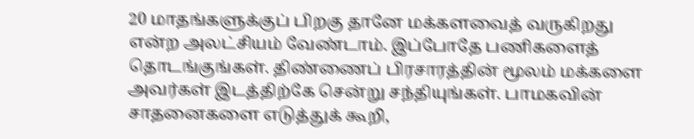20 மாதங்களுக்குப் பிறகு தானே மக்களவைத் வருகிறது என்ற அலட்சியம் வேண்டாம். இப்போதே பணிகளைத் தொடங்குங்கள். திண்ணைப் பிரசாரத்தின் மூலம் மக்களை அவர்கள் இடத்திற்கே சென்று சந்தியுங்கள். பாமகவின் சாதனைகளை எடுத்துக் கூறி,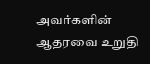அவர்களின் ஆதரவை உறுதி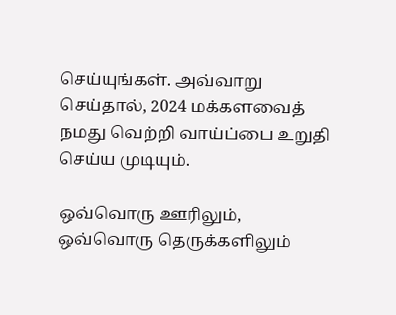செய்யுங்கள். அவ்வாறு செய்தால், 2024 மக்களவைத் நமது வெற்றி வாய்ப்பை உறுதி செய்ய முடியும்.

ஒவ்வொரு ஊரிலும், ஒவ்வொரு தெருக்களிலும்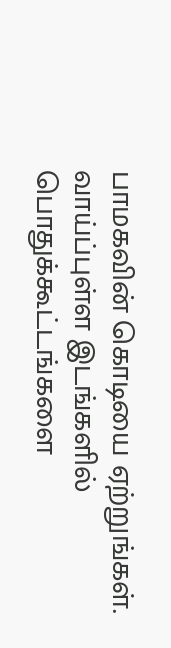பாமகவின் கொடியை ஏற்றுங்கள். வாய்ப்புள்ள இடங்களில் பொதுக்கூட்டங்களை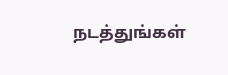நடத்துங்கள்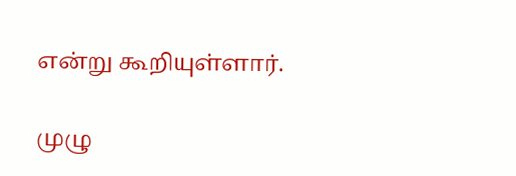என்று கூறியுள்ளார்.

முழு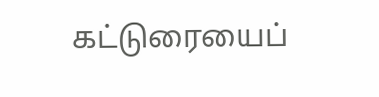கட்டுரையைப்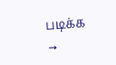படிக்க →